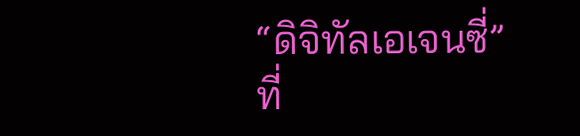“ดิจิทัลเอเจนซี่” ที่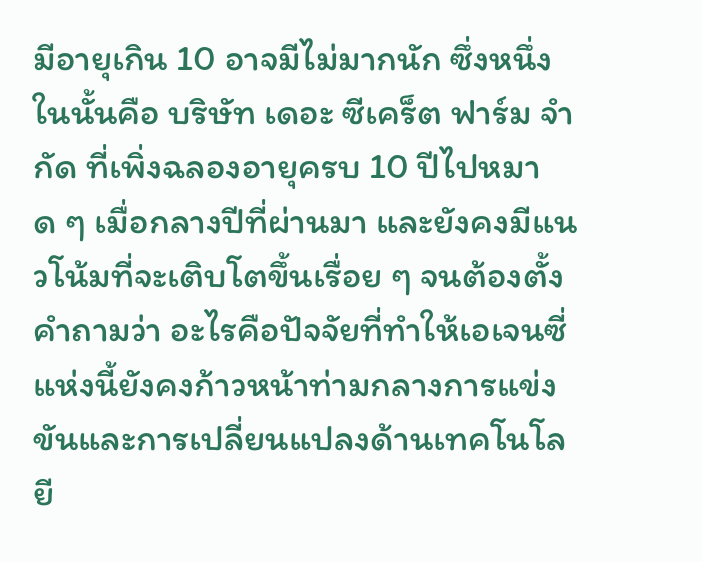มีอายุเกิน 10 อาจมีไม่มากนัก ซึ่งหนึ่งในนั้นคือ บริษัท เดอะ ซีเคร็ต ฟาร์ม จำกัด ที่เพิ่งฉลองอายุครบ 10 ปีไปหมาด ๆ เมื่อกลางปีที่ผ่านมา และยังคงมีแนวโน้มที่จะเติบโตขึ้นเรื่อย ๆ จนต้องตั้งคำถามว่า อะไรคือปัจจัยที่ทำให้เอเจนซี่แห่งนี้ยังคงก้าวหน้าท่ามกลางการแข่งขันและการเปลี่ยนแปลงด้านเทคโนโลยี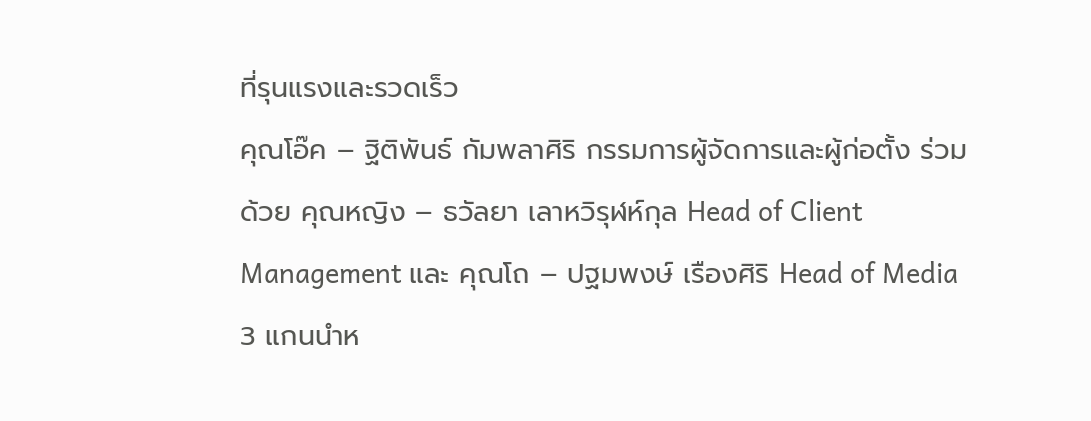ที่รุนแรงและรวดเร็ว
คุณโอ๊ค – ฐิติพันธ์ กัมพลาศิริ กรรมการผู้จัดการและผู้ก่อตั้ง ร่วมด้วย คุณหญิง – ธวัลยา เลาหวิรุฬห์กุล Head of Client Management และ คุณโถ – ปฐมพงษ์ เรืองศิริ Head of Media 3 แกนนำห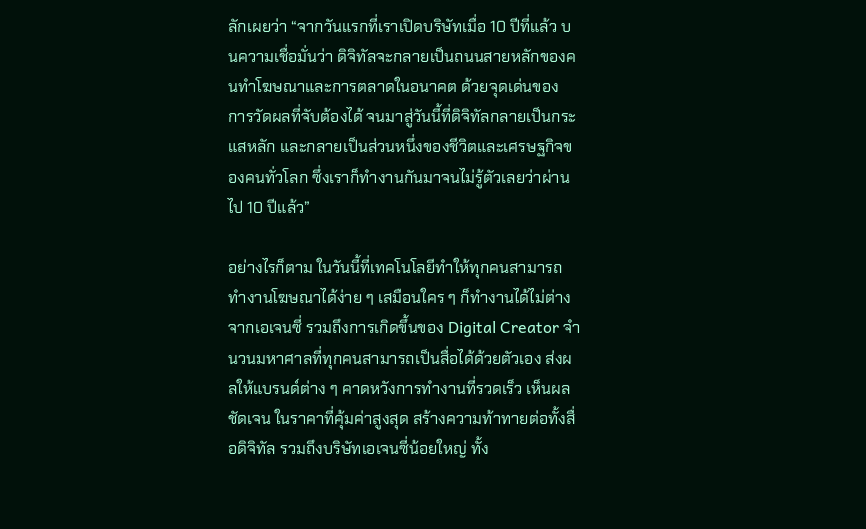ลักเผยว่า “จากวันแรกที่เราเปิดบริษัทเมื่อ 10 ปีที่แล้ว บนความเชื่อมั่นว่า ดิจิทัลจะกลายเป็นถนนสายหลักของคนทำโฆษณาและการตลาดในอนาคต ด้วยจุดเด่นของ การวัดผลที่จับต้องได้ จนมาสู่วันนี้ที่ดิจิทัลกลายเป็นกระแสหลัก และกลายเป็นส่วนหนึ่งของชีวิตและเศรษฐกิจของคนทั่วโลก ซึ่งเราก็ทำงานกันมาจนไม่รู้ตัวเลยว่าผ่านไป 10 ปีแล้ว”

อย่างไรก็ตาม ในวันนี้ที่เทคโนโลยีทำให้ทุกคนสามารถทำงานโฆษณาได้ง่าย ๆ เสมือนใคร ๆ ก็ทำงานได้ไม่ต่างจากเอเจนซี่ รวมถึงการเกิดขึ้นของ Digital Creator จำนวนมหาศาลที่ทุกคนสามารถเป็นสื่อได้ด้วยตัวเอง ส่งผลให้แบรนด์ต่าง ๆ คาดหวังการทำงานที่รวดเร็ว เห็นผลชัดเจน ในราคาที่คุ้มค่าสูงสุด สร้างความท้าทายต่อทั้งสื่อดิจิทัล รวมถึงบริษัทเอเจนซี่น้อยใหญ่ ทั้ง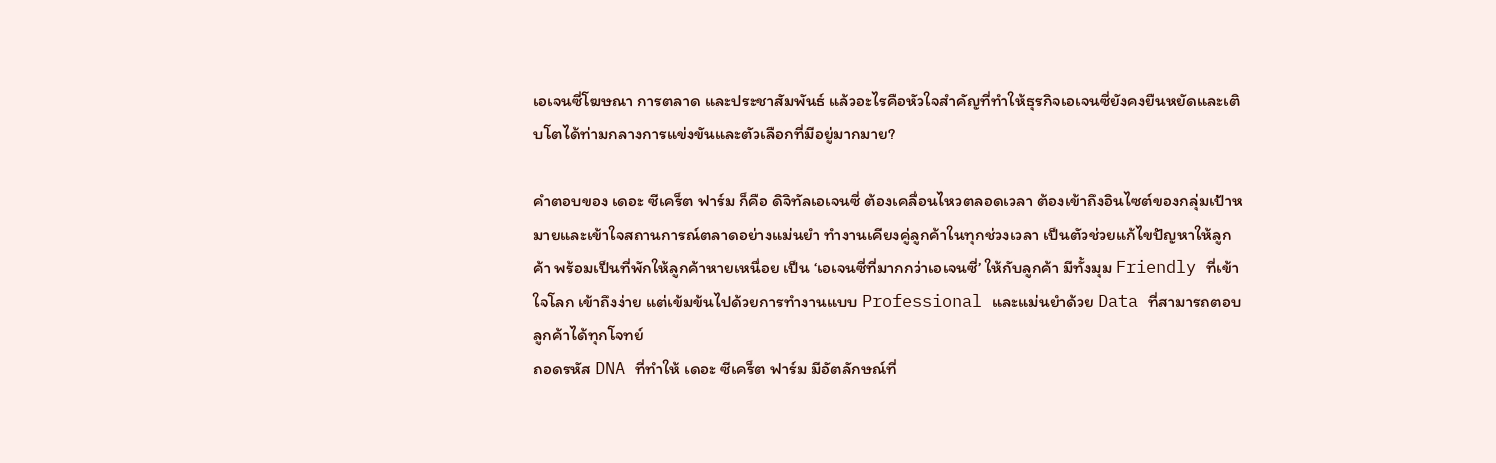เอเจนซี่โฆษณา การตลาด และประชาสัมพันธ์ แล้วอะไรคือหัวใจสำคัญที่ทำให้ธุรกิจเอเจนซี่ยังคงยืนหยัดและเติบโตได้ท่ามกลางการแข่งขันและตัวเลือกที่มีอยู่มากมาย?

คำตอบของ เดอะ ซีเคร็ต ฟาร์ม ก็คือ ดิจิทัลเอเจนซี่ ต้องเคลื่อนไหวตลอดเวลา ต้องเข้าถึงอินไซต์ของกลุ่มเป้าหมายและเข้าใจสถานการณ์ตลาดอย่างแม่นยำ ทำงานเคียงคู่ลูกค้าในทุกช่วงเวลา เป็นตัวช่วยแก้ไขปัญหาให้ลูกค้า พร้อมเป็นที่พักให้ลูกค้าหายเหนื่อย เป็น ‘เอเจนซี่ที่มากกว่าเอเจนซี่’ ให้กับลูกค้า มีทั้งมุม Friendly ที่เข้าใจโลก เข้าถึงง่าย แต่เข้มข้นไปด้วยการทำงานแบบ Professional และแม่นยำด้วย Data ที่สามารถตอบลูกค้าได้ทุกโจทย์
ถอดรหัส DNA ที่ทำให้ เดอะ ซีเคร็ต ฟาร์ม มีอัตลักษณ์ที่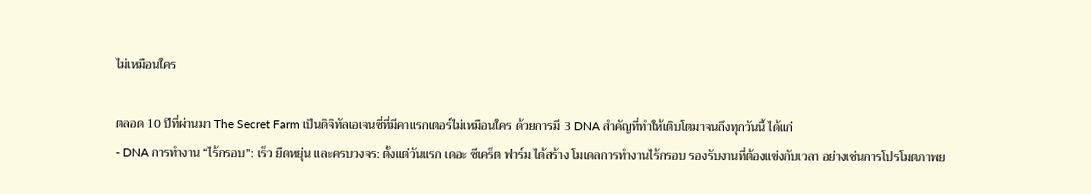ไม่เหมือนใคร

ตลอด 10 ปีที่ผ่านมา The Secret Farm เป็นดิจิทัลเอเจนซี่ที่มีคาแรกเตอร์ไม่เหมือนใคร ด้วยการมี 3 DNA สำคัญที่ทำให้เติบโตมาจนถึงทุกวันนี้ ได้แก่
- DNA การทำงาน “ไร้กรอบ”: เร็ว ยืดหยุ่น และครบวงจร: ตั้งแต่วันแรก เดอะ ซีเคร็ต ฟาร์ม ได้สร้าง โมเดลการทำงานไร้กรอบ รองรับงานที่ต้องแข่งกับเวลา อย่างเช่นการโปรโมตภาพย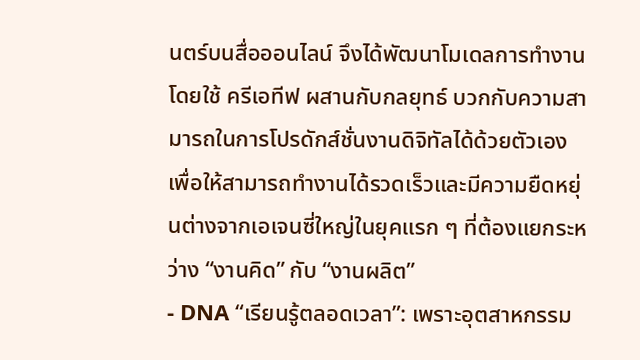นตร์บนสื่อออนไลน์ จึงได้พัฒนาโมเดลการทำงาน โดยใช้ ครีเอทีฟ ผสานกับกลยุทธ์ บวกกับความสามารถในการโปรดักส์ชั่นงานดิจิทัลได้ด้วยตัวเอง เพื่อให้สามารถทำงานได้รวดเร็วและมีความยืดหยุ่นต่างจากเอเจนซี่ใหญ่ในยุคแรก ๆ ที่ต้องแยกระหว่าง “งานคิด” กับ “งานผลิต”
- DNA “เรียนรู้ตลอดเวลา”: เพราะอุตสาหกรรม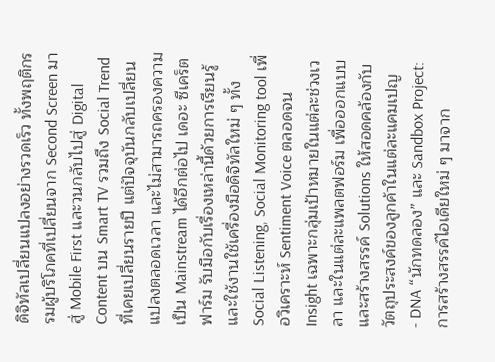ดิจิทัลเปลี่ยนแปลงอย่างรวดเร็ว ทั้งพฤติกรรมผู้บริโภคที่เปลี่ยนจาก Second Screen มาสู่ Mobile First และวนกลับไปสู่ Digital Content บน Smart TV รวมถึง Social Trend ที่เคยเปลี่ยนรายปี แต่ปัจจุบันกลับเปลี่ยนแปลงตลอดเวลา และไม่สามารถครองความเป็น Mainstream ได้อีกต่อไป เดอะ ซีเคร็ต ฟาร์ม รับมือกับเรื่องเหล่านี้ด้วยการเรียนรู้และใช้งานใช้เครื่องมือดิจิทัลใหม่ ๆ ทั้ง Social Listening, Social Monitoring tool เพื่อวิเคราะห์ Sentiment Voice ตลอดจน Insight เฉพาะกลุ่มเป้าหมายในแต่ละช่วงเวลา และในแต่ละแพลตฟอร์ม เพื่อออกแบบและสร้างสรรค์ Solutions ให้สอดคล้องกับวัตถุประสงค์ของลูกค้าในแต่ละแคมเปญ
- DNA “นักทดลอง” และ Sandbox Project: การสร้างสรรค์ไอเดียใหม่ ๆ มาจาก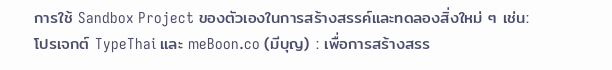การใช้ Sandbox Project ของตัวเองในการสร้างสรรค์และทดลองสิ่งใหม่ ๆ เช่น: โปรเจกต์ TypeThai และ meBoon.co (มีบุญ) : เพื่อการสร้างสรร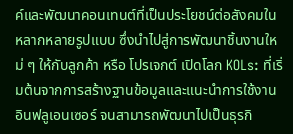ค์และพัฒนาคอนเทนต์ที่เป็นประโยชน์ต่อสังคมในหลากหลายรูปแบบ ซึ่งนำไปสู่การพัฒนาชิ้นงานใหม่ ๆ ให้กับลูกค้า หรือ โปรเจกต์ เปิดโลก KOLs: ที่เริ่มต้นจากการสร้างฐานข้อมูลและแนะนำการใช้งานอินฟลูเอนเซอร์ จนสามารถพัฒนาไปเป็นธุรกิ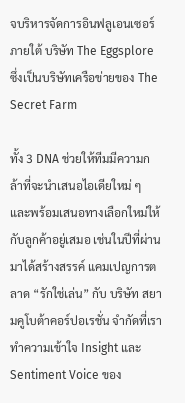จบริหารจัดการอินฟลูเอนเซอร์ ภายใต้ บริษัท The Eggsplore ซึ่งเป็นบริษัทเครือข่ายของ The Secret Farm

ทั้ง 3 DNA ช่วยให้ทีมมีความกล้าที่จะนำเสนอไอเดียใหม่ ๆ และพร้อมเสนอทางเลือกใหม่ให้กับลูกค้าอยู่เสมอ เช่นในปีที่ผ่านมาได้สร้างสรรค์ แคมเปญการตลาด “รักใช่เล่น” กับ บริษัท สยามคูโบต้าคอร์ปอเรชั่น จำกัดที่เราทำความเข้าใจ Insight และ Sentiment Voice ของ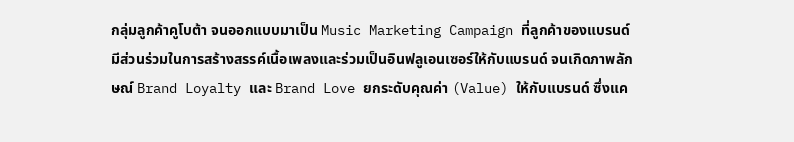กลุ่มลูกค้าคูโบต้า จนออกแบบมาเป็น Music Marketing Campaign ที่ลูกค้าของแบรนด์มีส่วนร่วมในการสร้างสรรค์เนื้อเพลงและร่วมเป็นอินฟลูเอนเซอร์ให้กับแบรนด์ จนเกิดภาพลักษณ์ Brand Loyalty และ Brand Love ยกระดับคุณค่า (Value) ให้กับแบรนด์ ซึ่งแค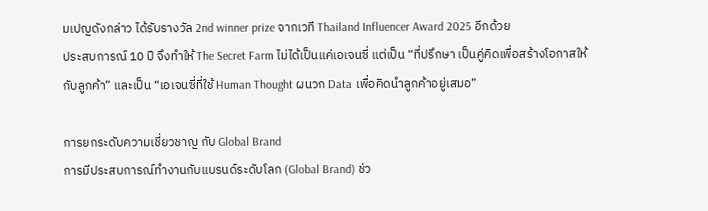มเปญดังกล่าว ได้รับรางวัล 2nd winner prize จากเวที Thailand Influencer Award 2025 อีกด้วย
ประสบการณ์ 10 ปี จึงทำให้ The Secret Farm ไม่ได้เป็นแค่เอเจนซี่ แต่เป็น “ที่ปรึกษา เป็นคู่คิดเพื่อสร้างโอกาสให้กับลูกค้า” และเป็น “เอเจนซี่ที่ใช้ Human Thought ผนวก Data เพื่อคิดนำลูกค้าอยู่เสมอ”

การยกระดับความเชี่ยวชาญ กับ Global Brand
การมีประสบการณ์ทำงานกับแบรนด์ระดับโลก (Global Brand) ช่ว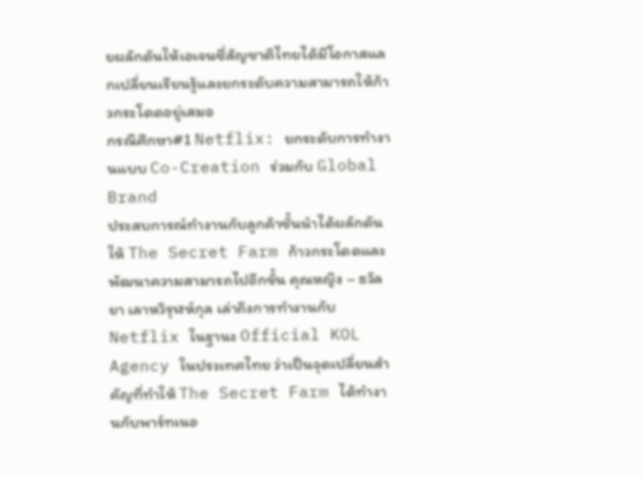ยผลักดันให้เอเจนซี่สัญชาติไทยได้มีโอกาสแลกเปลี่ยนเรียนรู้และยกระดับความสามารถให้ก้าวกระโดดอยู่เสมอ
กรณีศึกษา#1 Netflix: ยกระดับการทำงานแบบ Co-Creation ร่วมกับ Global Brand
ประสบการณ์ทำงานกับลูกค้าชั้นนำได้ผลักดันให้ The Secret Farm ก้าวกระโดดและพัฒนาความสามารถไปอีกขั้น คุณหญิง – ธวัลยา เลาหวิรุฬห์กุล เล่าถึงการทำงานกับ Netflix ในฐานะ Official KOL Agency ในประเทศไทย ว่าเป็นจุดเปลี่ยนสำคัญที่ทำให้ The Secret Farm ได้ทำงานกับพาร์ทเนอ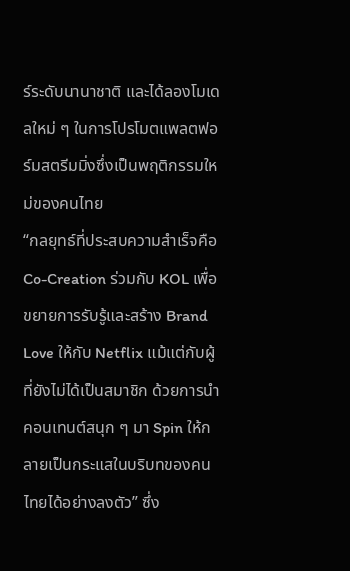ร์ระดับนานาชาติ และได้ลองโมเดลใหม่ ๆ ในการโปรโมตแพลตฟอร์มสตรีมมิ่งซึ่งเป็นพฤติกรรมใหม่ของคนไทย
“กลยุทธ์ที่ประสบความสำเร็จคือ Co-Creation ร่วมกับ KOL เพื่อขยายการรับรู้และสร้าง Brand Love ให้กับ Netflix แม้แต่กับผู้ที่ยังไม่ได้เป็นสมาชิก ด้วยการนำคอนเทนต์สนุก ๆ มา Spin ให้กลายเป็นกระแสในบริบทของคนไทยได้อย่างลงตัว” ซึ่ง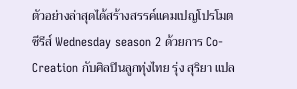ตัวอย่างล่าสุดได้สร้างสรรค์แคมเปญโปรโมตซีรีส์ Wednesday season 2 ด้วยการ Co-Creation กับศิลปินลูกทุ่งไทย รุ่ง สุริยา แปล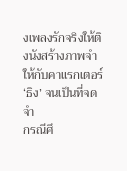งเพลงรักจริงให้ติงนังสร้างภาพจำให้กับคาแรกเตอร์ ‘ธิง’ จนเป็นที่จดจำ
กรณีศึ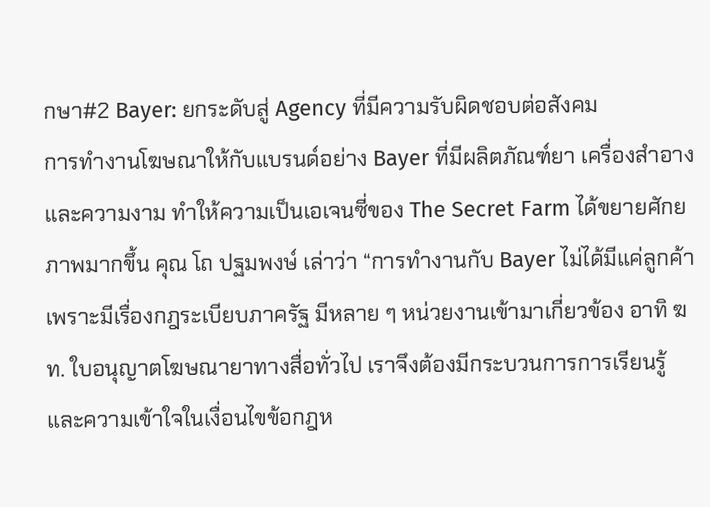กษา#2 Bayer: ยกระดับสู่ Agency ที่มีความรับผิดชอบต่อสังคม
การทำงานโฆษณาให้กับแบรนด์อย่าง Bayer ที่มีผลิตภัณฑ์ยา เครื่องสำอาง และความงาม ทำให้ความเป็นเอเจนซี่ของ The Secret Farm ได้ขยายศักยภาพมากขึ้น คุณ โถ ปฐมพงษ์ เล่าว่า “การทำงานกับ Bayer ไม่ได้มีแค่ลูกค้า เพราะมีเรื่องกฎระเบียบภาครัฐ มีหลาย ๆ หน่วยงานเข้ามาเกี่ยวข้อง อาทิ ฆท. ใบอนุญาตโฆษณายาทางสื่อทั่วไป เราจึงต้องมีกระบวนการการเรียนรู้และความเข้าใจในเงื่อนไขข้อกฎห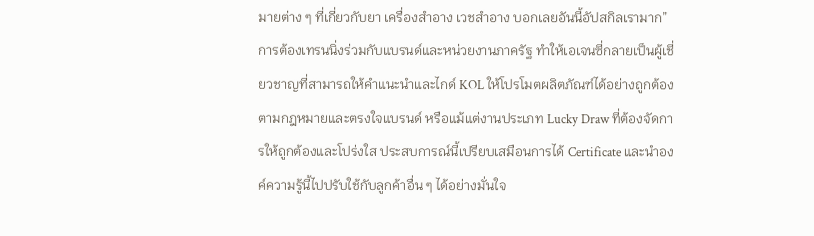มายต่าง ๆ ที่เกี่ยวกับยา เครื่องสำอาง เวชสำอาง บอกเลยอันนี้อัปสกิลเรามาก”
การต้องเทรนนิ่งร่วมกับแบรนด์และหน่วยงานภาครัฐ ทำให้เอเจนซี่กลายเป็นผู้เชี่ยวชาญที่สามารถให้คำแนะนำและไกด์ KOL ให้โปรโมตผลิตภัณฑ์ได้อย่างถูกต้องตามกฎหมายและตรงใจแบรนด์ หรือแม้แต่งานประเภท Lucky Draw ที่ต้องจัดการให้ถูกต้องและโปร่งใส ประสบการณ์นี้เปรียบเสมือนการได้ Certificate และนำองค์ความรู้นี้ไปปรับใช้กับลูกค้าอื่น ๆ ได้อย่างมั่นใจ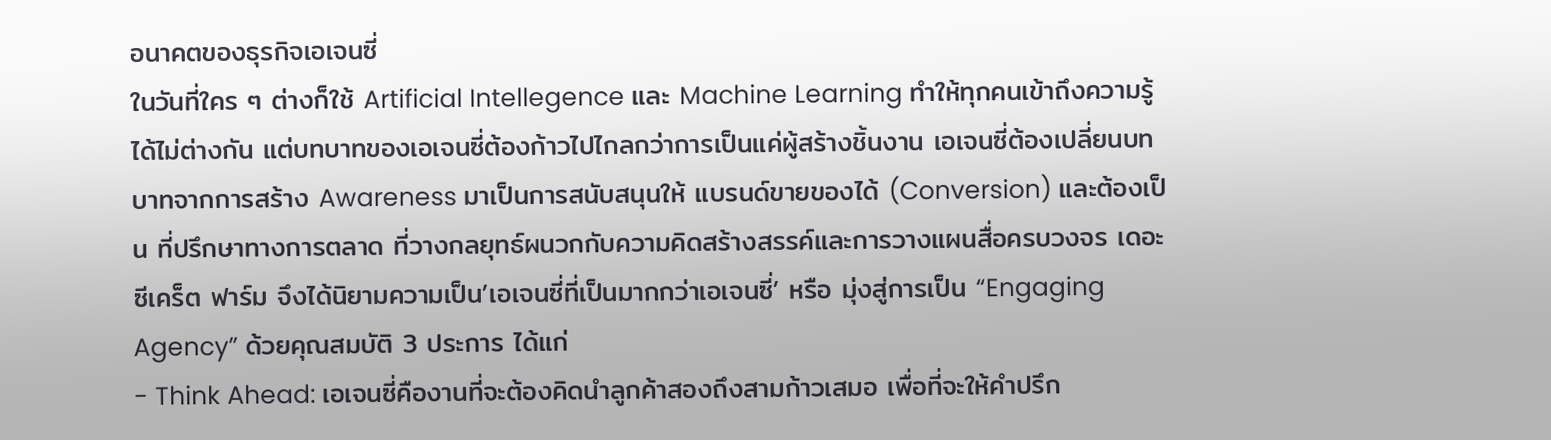อนาคตของธุรกิจเอเจนซี่
ในวันที่ใคร ๆ ต่างก็ใช้ Artificial Intellegence และ Machine Learning ทำให้ทุกคนเข้าถึงความรู้ได้ไม่ต่างกัน แต่บทบาทของเอเจนซี่ต้องก้าวไปไกลกว่าการเป็นแค่ผู้สร้างชิ้นงาน เอเจนซี่ต้องเปลี่ยนบทบาทจากการสร้าง Awareness มาเป็นการสนับสนุนให้ แบรนด์ขายของได้ (Conversion) และต้องเป็น ที่ปรึกษาทางการตลาด ที่วางกลยุทธ์ผนวกกับความคิดสร้างสรรค์และการวางแผนสื่อครบวงจร เดอะ ซีเคร็ต ฟาร์ม จึงได้นิยามความเป็น’เอเจนซี่ที่เป็นมากกว่าเอเจนซี่’ หรือ มุ่งสู่การเป็น “Engaging Agency” ด้วยคุณสมบัติ 3 ประการ ได้แก่
- Think Ahead: เอเจนซี่คืองานที่จะต้องคิดนำลูกค้าสองถึงสามก้าวเสมอ เพื่อที่จะให้คำปรึก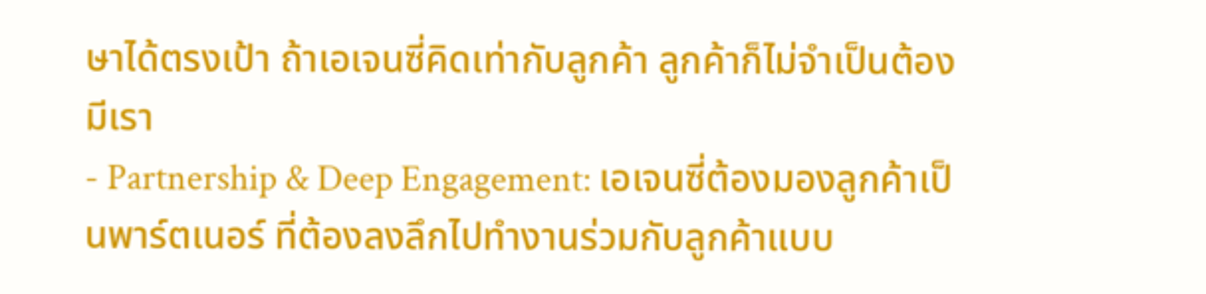ษาได้ตรงเป้า ถ้าเอเจนซี่คิดเท่ากับลูกค้า ลูกค้าก็ไม่จำเป็นต้องมีเรา
- Partnership & Deep Engagement: เอเจนซี่ต้องมองลูกค้าเป็นพาร์ตเนอร์ ที่ต้องลงลึกไปทำงานร่วมกับลูกค้าแบบ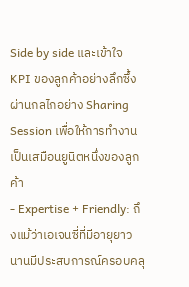Side by side และเข้าใจ KPI ของลูกค้าอย่างลึกซึ้งผ่านกลไกอย่าง Sharing Session เพื่อให้การทำงานเป็นเสมือนยูนิตหนึ่งของลูกค้า
- Expertise + Friendly: ถึงแม้ว่าเอเจนซี่ที่มีอายุยาวนานมีประสบการณ์ครอบคลุ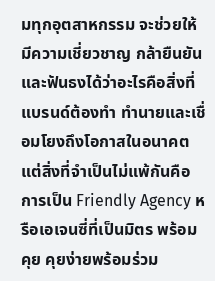มทุกอุตสาหกรรม จะช่วยให้มีความเชี่ยวชาญ กล้ายืนยันและฟันธงได้ว่าอะไรคือสิ่งที่แบรนด์ต้องทำ ทำนายและเชื่อมโยงถึงโอกาสในอนาคต แต่สิ่งที่จำเป็นไม่แพ้กันคือการเป็น Friendly Agency หรือเอเจนซี่ที่เป็นมิตร พร้อมคุย คุยง่ายพร้อมร่วม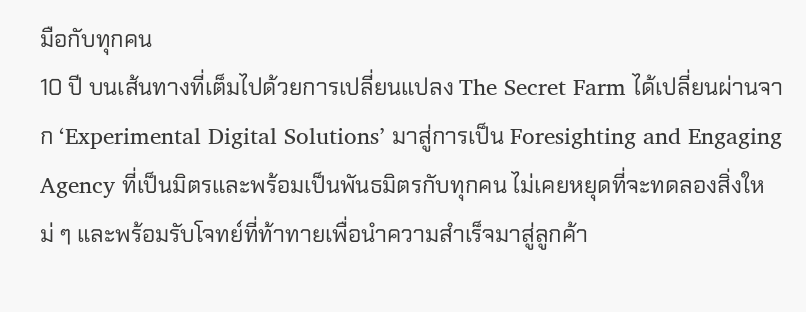มือกับทุกคน
10 ปี บนเส้นทางที่เต็มไปด้วยการเปลี่ยนแปลง The Secret Farm ได้เปลี่ยนผ่านจาก ‘Experimental Digital Solutions’ มาสู่การเป็น Foresighting and Engaging Agency ที่เป็นมิตรและพร้อมเป็นพันธมิตรกับทุกคน ไม่เคยหยุดที่จะทดลองสิ่งใหม่ ๆ และพร้อมรับโจทย์ที่ท้าทายเพื่อนำความสำเร็จมาสู่ลูกค้า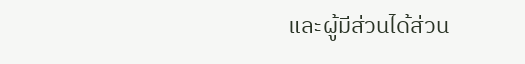และผู้มีส่วนได้ส่วน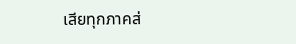เสียทุกภาคส่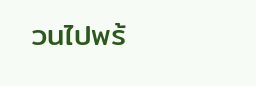วนไปพร้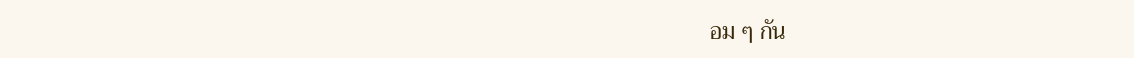อม ๆ กัน